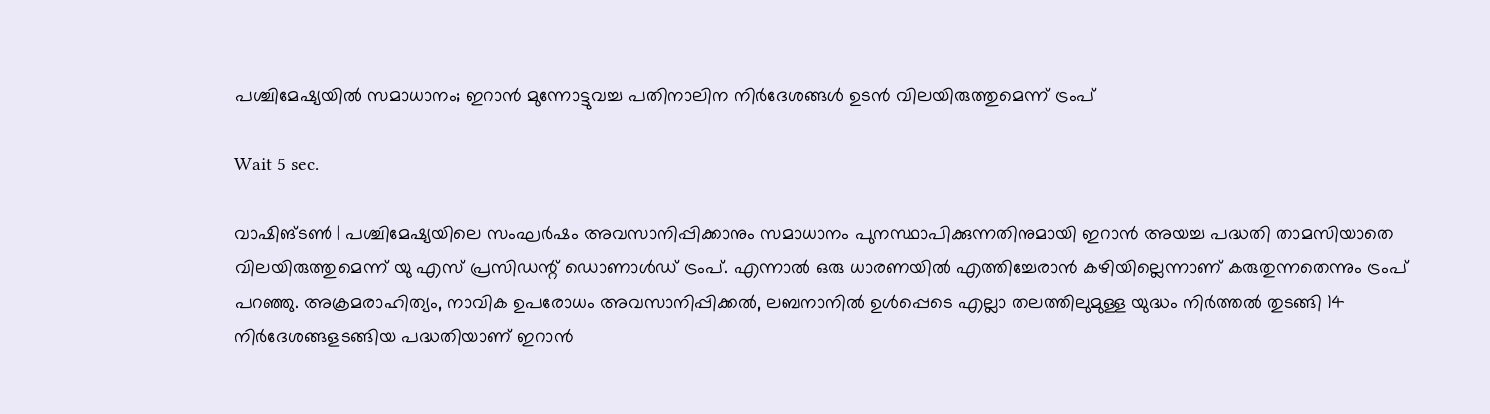പശ്ചിമേഷ്യയില്‍ സമാധാനം; ഇറാന്‍ മുന്നോട്ടുവച്ച പതിനാലിന നിര്‍ദേശങ്ങള്‍ ഉടന്‍ വിലയിരുത്തുമെന്ന് ട്രംപ്

Wait 5 sec.

വാഷിങ്ടണ്‍ | പശ്ചിമേഷ്യയിലെ സംഘര്‍ഷം അവസാനിപ്പിക്കാനും സമാധാനം പുനസ്ഥാപിക്കുന്നതിനുമായി ഇറാന്‍ അയച്ച പദ്ധതി താമസിയാതെ വിലയിരുത്തുമെന്ന് യു എസ് പ്രസിഡന്റ് ഡൊണാള്‍ഡ് ട്രംപ്. എന്നാല്‍ ഒരു ധാരണയില്‍ എത്തിച്ചേരാന്‍ കഴിയില്ലെന്നാണ് കരുതുന്നതെന്നും ട്രംപ് പറഞ്ഞു. അക്രമരാഹിത്യം, നാവിക ഉപരോധം അവസാനിപ്പിക്കല്‍, ലബനാനില്‍ ഉള്‍പ്പെടെ എല്ലാ തലത്തിലുമുള്ള യുദ്ധം നിര്‍ത്തല്‍ തുടങ്ങി 14 നിര്‍ദേശങ്ങളടങ്ങിയ പദ്ധതിയാണ് ഇറാന്‍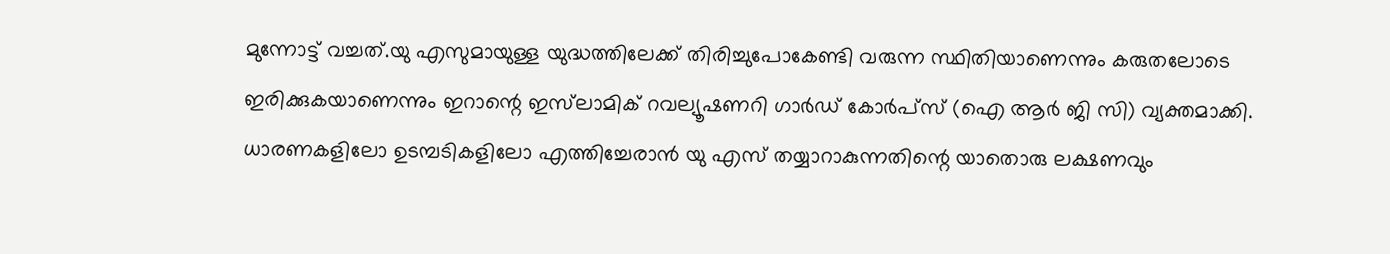മുന്നോട്ട് വച്ചത്.യു എസുമായുള്ള യുദ്ധത്തിലേക്ക് തിരിച്ചുപോകേണ്ടി വരുന്ന സ്ഥിതിയാണെന്നും കരുതലോടെ ഇരിക്കുകയാണെന്നും ഇറാന്റെ ഇസ്‌ലാമിക് റവല്യൂഷണറി ഗാര്‍ഡ് കോര്‍പ്‌സ് (ഐ ആര്‍ ജി സി) വ്യക്തമാക്കി. ധാരണകളിലോ ഉടമ്പടികളിലോ എത്തിച്ചേരാന്‍ യു എസ് തയ്യാറാകുന്നതിന്റെ യാതൊരു ലക്ഷണവും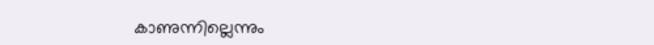കാണുന്നില്ലെന്നും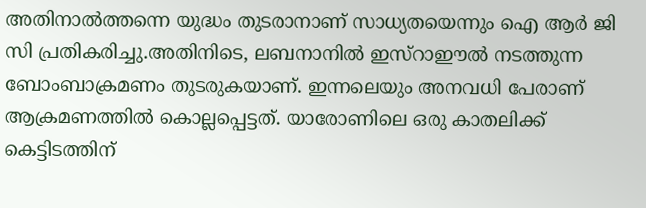അതിനാല്‍ത്തന്നെ യുദ്ധം തുടരാനാണ് സാധ്യതയെന്നും ഐ ആര്‍ ജി സി പ്രതികരിച്ചു.അതിനിടെ, ലബനാനില്‍ ഇസ്‌റാഈല്‍ നടത്തുന്ന ബോംബാക്രമണം തുടരുകയാണ്. ഇന്നലെയും അനവധി പേരാണ് ആക്രമണത്തില്‍ കൊല്ലപ്പെട്ടത്. യാരോണിലെ ഒരു കാതലിക്ക് കെട്ടിടത്തിന്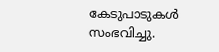കേടുപാടുകള്‍ സംഭവിച്ചു.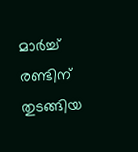മാര്‍ച്ച് രണ്ടിന് തുടങ്ങിയ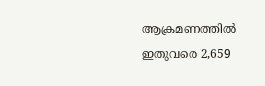ആക്രമണത്തില്‍ ഇതുവരെ 2,659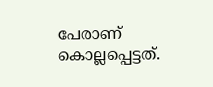പേരാണ് കൊല്ലപ്പെട്ടത്.